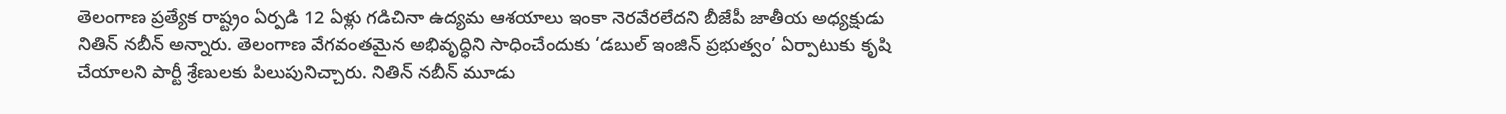తెలంగాణ ప్రత్యేక రాష్ట్రం ఏర్పడి 12 ఏళ్లు గడిచినా ఉద్యమ ఆశయాలు ఇంకా నెరవేరలేదని బీజేపీ జాతీయ అధ్యక్షుడు నితిన్ నబీన్ అన్నారు. తెలంగాణ వేగవంతమైన అభివృద్ధిని సాధించేందుకు ‘డబుల్ ఇంజిన్ ప్రభుత్వం’ ఏర్పాటుకు కృషి చేయాలని పార్టీ శ్రేణులకు పిలుపునిచ్చారు. నితిన్ నబీన్ మూడు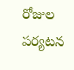రోజుల పర్యటన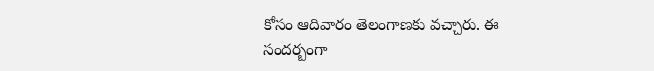కోసం ఆదివారం తెలంగాణకు వచ్చారు. ఈ సందర్బంగా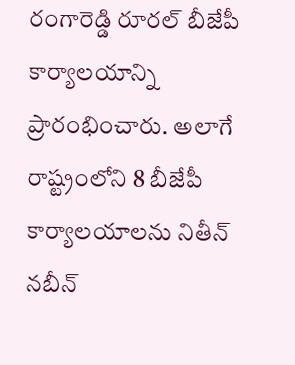రంగారెడ్డి రూరల్ బీజేపీ
కార్యాలయాన్ని ప్రారంభించారు. అలాగే రాష్ట్రంలోని 8 బీజేపీ కార్యాలయాలను నితీన్ నబీన్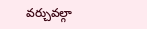వర్చువల్గా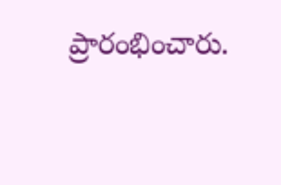ప్రారంభించారు.